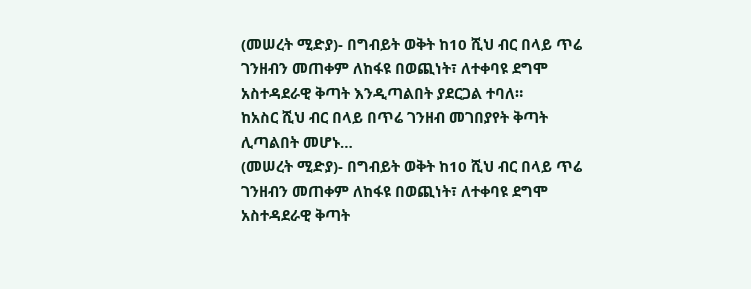(መሠረት ሚድያ)- በግብይት ወቅት ከ10 ሺህ ብር በላይ ጥሬ ገንዘብን መጠቀም ለከፋዩ በወጪነት፣ ለተቀባዩ ደግሞ አስተዳደራዊ ቅጣት እንዲጣልበት ያደርጋል ተባለ።
ከአስር ሺህ ብር በላይ በጥሬ ገንዘብ መገበያየት ቅጣት ሊጣልበት መሆኑ…
(መሠረት ሚድያ)- በግብይት ወቅት ከ10 ሺህ ብር በላይ ጥሬ ገንዘብን መጠቀም ለከፋዩ በወጪነት፣ ለተቀባዩ ደግሞ አስተዳደራዊ ቅጣት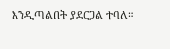እንዲጣልበት ያደርጋል ተባለ።